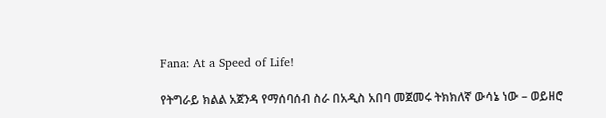Fana: At a Speed of Life!

የትግራይ ክልል አጀንዳ የማሰባሰብ ስራ በአዲስ አበባ መጀመሩ ትክክለኛ ውሳኔ ነው – ወይዘሮ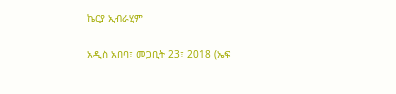ኬርያ ኢብራሂም

አዲስ አበባ፣ መጋቢት 23፣ 2018 (ኤፍ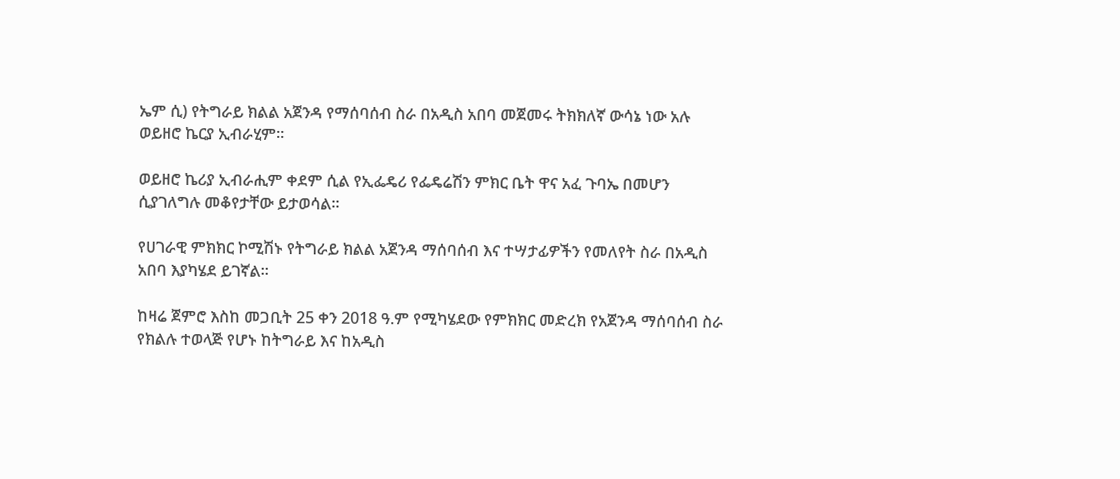ኤም ሲ) የትግራይ ክልል አጀንዳ የማሰባሰብ ስራ በአዲስ አበባ መጀመሩ ትክክለኛ ውሳኔ ነው አሉ ወይዘሮ ኬርያ ኢብራሂም።

ወይዘሮ ኬሪያ ኢብራሒም ቀደም ሲል የኢፌዴሪ የፌዴሬሽን ምክር ቤት ዋና አፈ ጉባኤ በመሆን ሲያገለግሉ መቆየታቸው ይታወሳል።

የሀገራዊ ምክክር ኮሚሽኑ የትግራይ ክልል አጀንዳ ማሰባሰብ እና ተሣታፊዎችን የመለየት ስራ በአዲስ አበባ እያካሄደ ይገኛል።

ከዛሬ ጀምሮ እስከ መጋቢት 25 ቀን 2018 ዓ.ም የሚካሄደው የምክክር መድረክ የአጀንዳ ማሰባሰብ ስራ የክልሉ ተወላጅ የሆኑ ከትግራይ እና ከአዲስ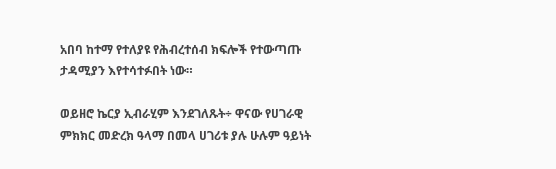አበባ ከተማ የተለያዩ የሕብረተሰብ ክፍሎች የተውጣጡ ታዳሚያን እየተሳተፉበት ነው።

ወይዘሮ ኬርያ ኢብራሂም እንደገለጹት÷ ዋናው የሀገራዊ ምክክር መድረክ ዓላማ በመላ ሀገሪቱ ያሉ ሁሉም ዓይነት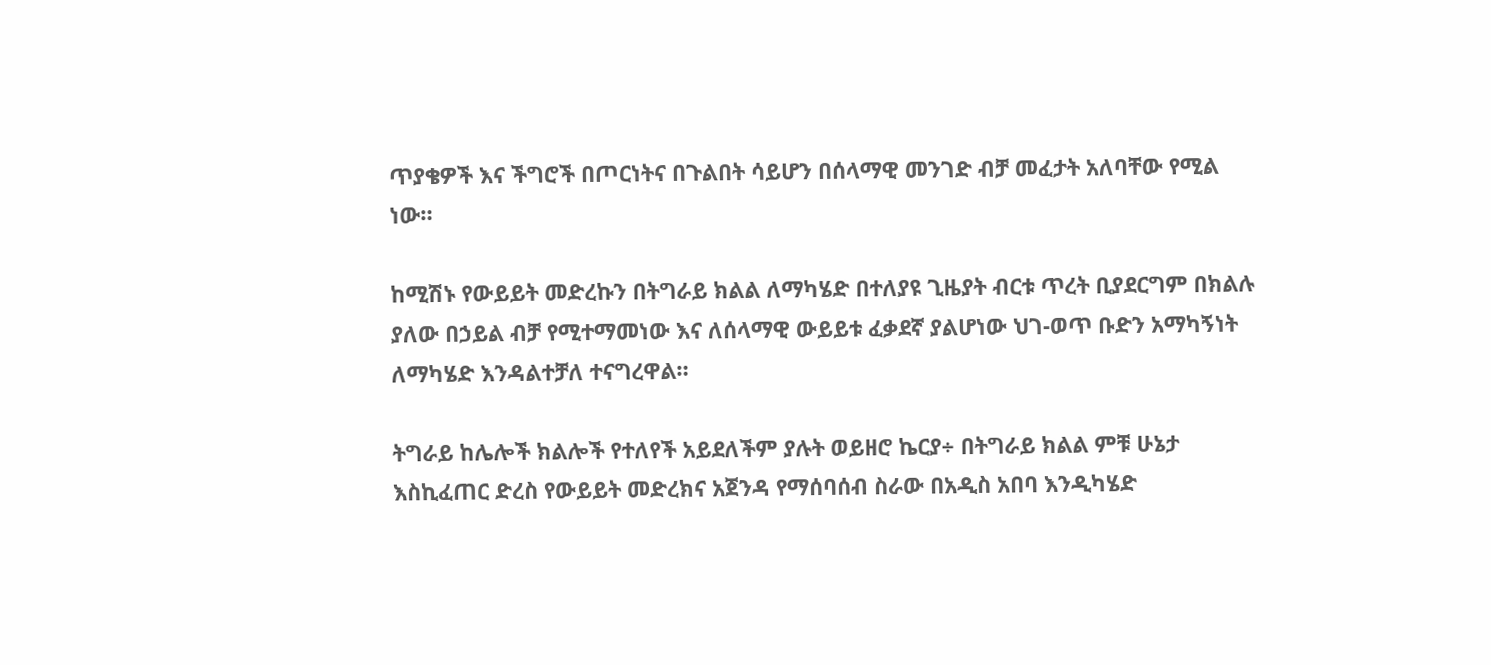ጥያቄዎች እና ችግሮች በጦርነትና በጉልበት ሳይሆን በሰላማዊ መንገድ ብቻ መፈታት አለባቸው የሚል ነው።

ከሚሽኑ የውይይት መድረኩን በትግራይ ክልል ለማካሄድ በተለያዩ ጊዜያት ብርቱ ጥረት ቢያደርግም በክልሉ ያለው በኃይል ብቻ የሚተማመነው እና ለሰላማዊ ውይይቱ ፈቃደኛ ያልሆነው ህገ-ወጥ ቡድን አማካኝነት ለማካሄድ እንዳልተቻለ ተናግረዋል።

ትግራይ ከሌሎች ክልሎች የተለየች አይደለችም ያሉት ወይዘሮ ኬርያ÷ በትግራይ ክልል ምቹ ሁኔታ እስኪፈጠር ድረስ የውይይት መድረክና አጀንዳ የማሰባሰብ ስራው በአዲስ አበባ እንዲካሄድ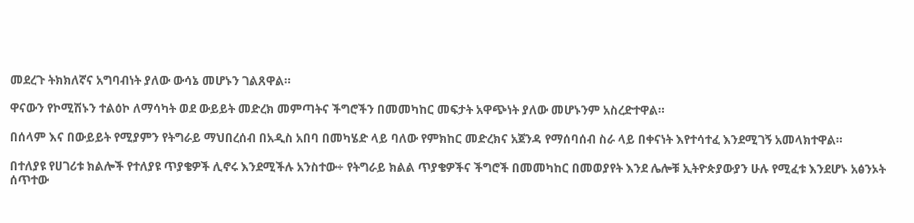መደረጉ ትክክለኛና አግባብነት ያለው ውሳኔ መሆኑን ገልጸዋል።

ዋናውን የኮሚሽኑን ተልዕኮ ለማሳካት ወደ ውይይት መድረክ መምጣትና ችግሮችን በመመካከር መፍታት አዋጭነት ያለው መሆኑንም አስረድተዋል።

በሰላም እና በውይይት የሚያምን የትግራይ ማህበረሰብ በአዲስ አበባ በመካሄድ ላይ ባለው የምክከር መድረክና አጀንዳ የማሰባሰብ ስራ ላይ በቀናነት እየተሳተፈ እንደሚገኝ አመላክተዋል።

በተለያዩ የሀገሪቱ ክልሎች የተለያዩ ጥያቄዎች ሊኖሩ እንደሚችሉ አንስተው÷ የትግራይ ክልል ጥያቄዎችና ችግሮች በመመካከር በመወያየት እንደ ሌሎቹ ኢትዮጵያውያን ሁሉ የሚፈቱ እንደሆኑ አፅንኦት ሰጥተው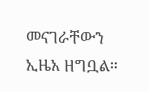መናገራቸውን ኢዜአ ዘግቧል።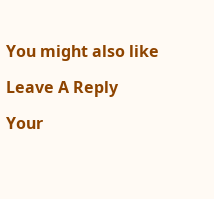You might also like

Leave A Reply

Your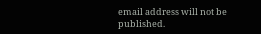email address will not be published.